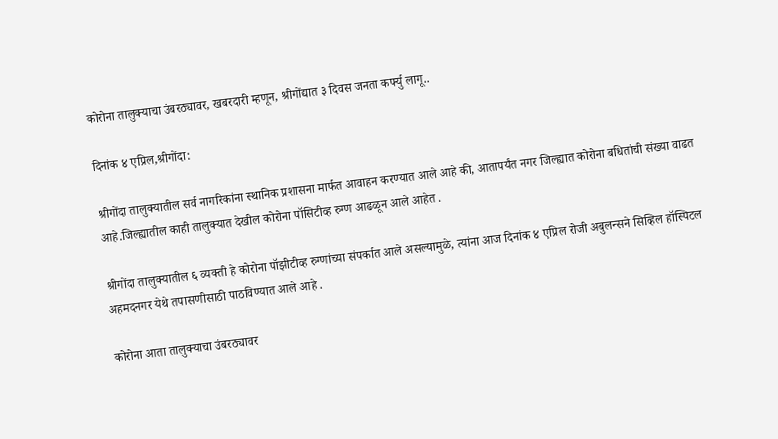कोरोना तालुक्याचा उंबरठ्यावर, खबरदारी म्हणून, श्रीगोंद्यात ३ दिवस जनता कर्फ्यु लागू..

दिनांक ४ एप्रिल,श्रीगोंदा:

श्रीगोंदा तालुक्यातील सर्व नागरिकांना स्थानिक प्रशासना मार्फत आवाहन करण्यात आले आहे की, आतापर्यंत नगर जिल्ह्यात कोरोना बधितांची संख्या वाढत आहे.जिल्ह्यातील काही तालुक्यात देखील कोरोना पॉसिटीव्ह रुग्ण आढळून आले आहेत .

श्रीगोंदा तालुक्यातील ६ व्यक्ती हे कोरोना पॉझीटीव्ह रुग्णांच्या संपर्कात आले असल्यामुळे, त्यांना आज दिनांक ४ एप्रिल रोजी अबुलन्सने सिव्हिल हॉस्पिटल अहमदनगर येथे तपासणीसाठी पाठविण्यात आले आहे .

कोरोना आता तालुक्याचा उंबरठ्यावर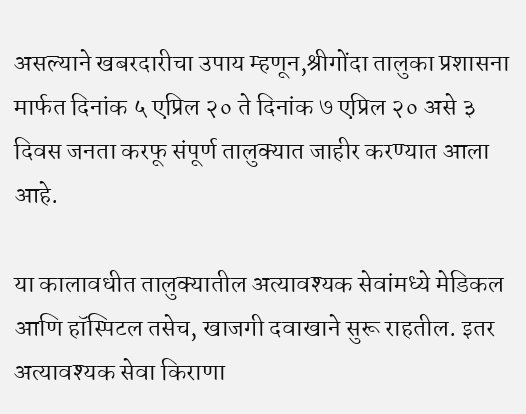असल्याने खबरदारीचा उपाय म्हणून,श्रीगोंदा तालुका प्रशासना मार्फत दिनांक ५ एप्रिल २० ते दिनांक ७ एप्रिल २० असे ३ दिवस जनता करफू संपूर्ण तालुक्यात जाहीर करण्यात आला आहे.

या कालावधीत तालुक्यातील अत्यावश्यक सेवांमध्ये मेडिकल आणि हॉस्पिटल तसेच, खाजगी दवाखाने सुरू राहतील. इतर अत्यावश्यक सेवा किराणा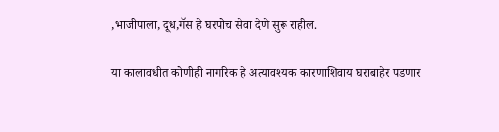,भाजीपाला, दूध,गॅस हे घरपोच सेवा देणे सुरू राहील.

या कालावधीत कोणीही नागरिक हे अत्यावश्यक कारणाशिवाय घराबाहेर पडणार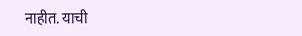नाहीत. याची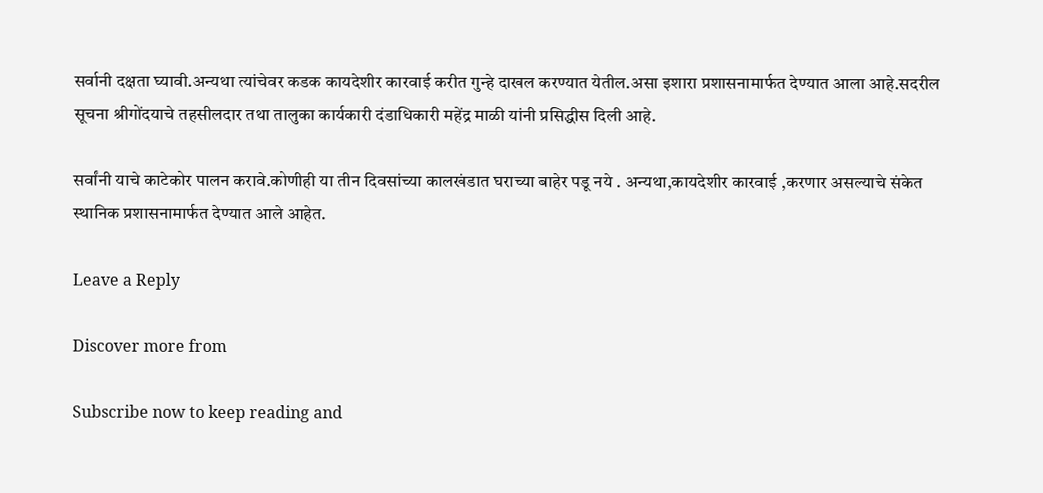सर्वानी दक्षता घ्यावी.अन्यथा त्यांचेवर कडक कायदेशीर कारवाई करीत गुन्हे दाखल करण्यात येतील.असा इशारा प्रशासनामार्फत देण्यात आला आहे.सदरील सूचना श्रीगोंदयाचे तहसीलदार तथा तालुका कार्यकारी दंडाधिकारी महेंद्र माळी यांनी प्रसिद्धीस दिली आहे.

सर्वांनी याचे काटेकोर पालन करावे.कोणीही या तीन दिवसांच्या कालखंडात घराच्या बाहेर पडू नये . अन्यथा,कायदेशीर कारवाई ,करणार असल्याचे संकेत स्थानिक प्रशासनामार्फत देण्यात आले आहेत.

Leave a Reply

Discover more from

Subscribe now to keep reading and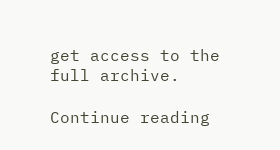get access to the full archive.

Continue reading